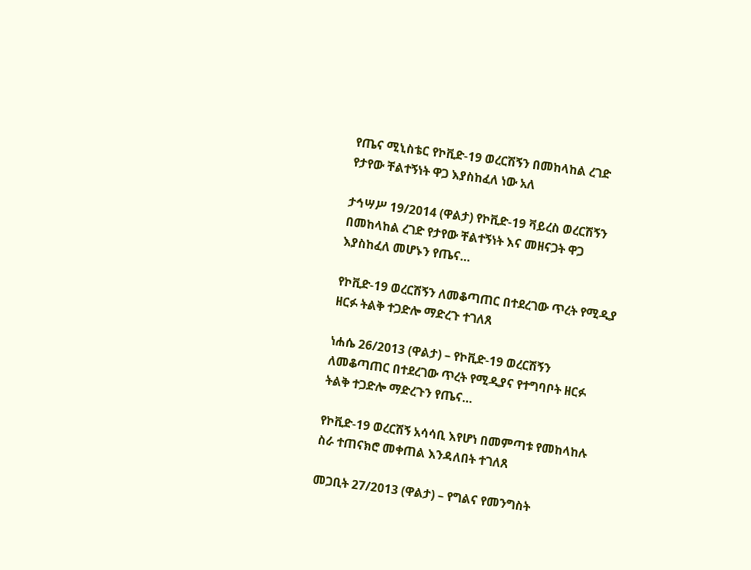የጤና ሚኒስቴር የኮቪድ-19 ወረርሽኝን በመከላከል ረገድ የታየው ቸልተኝነት ዋጋ እያስከፈለ ነው አለ

ታኅሣሥ 19/2014 (ዋልታ) የኮቪድ-19 ቫይረስ ወረርሽኝን በመከላከል ረገድ የታየው ቸልተኝነት እና መዘናጋት ዋጋ እያስከፈለ መሆኑን የጤና…

የኮቪድ-19 ወረርሽኝን ለመቆጣጠር በተደረገው ጥረት የሚዲያ ዘርፉ ትልቅ ተጋድሎ ማድረጉ ተገለጸ

ነሐሴ 26/2013 (ዋልታ) – የኮቪድ-19 ወረርሽኝን ለመቆጣጠር በተደረገው ጥረት የሚዲያና የተግባቦት ዘርፉ ትልቅ ተጋድሎ ማድረጉን የጤና…

የኮቪድ-19 ወረርሽኝ አሳሳቢ እየሆነ በመምጣቱ የመከላከሉ ስራ ተጠናክሮ መቀጠል እንዳለበት ተገለጸ

መጋቢት 27/2013 (ዋልታ) – የግልና የመንግስት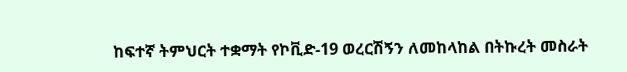ከፍተኛ ትምህርት ተቋማት የኮቪድ-19 ወረርሽኝን ለመከላከል በትኩረት መስራት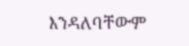እንዳለባቸውም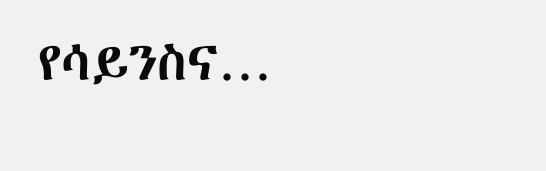የሳይንስና…